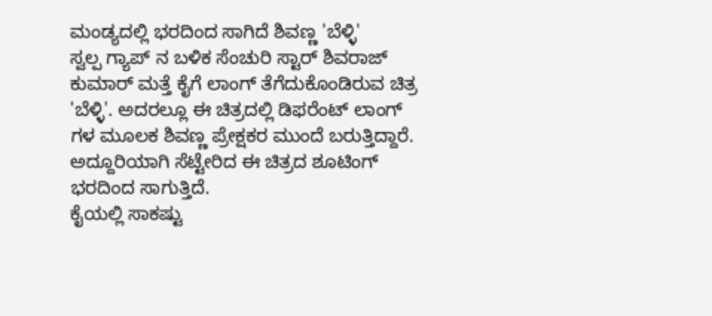ಮಂಡ್ಯದಲ್ಲಿ ಭರದಿಂದ ಸಾಗಿದೆ ಶಿವಣ್ಣ 'ಬೆಳ್ಳಿ'
ಸ್ವಲ್ಪ ಗ್ಯಾಪ್ ನ ಬಳಿಕ ಸೆಂಚುರಿ ಸ್ಟಾರ್ ಶಿವರಾಜ್ ಕುಮಾರ್ ಮತ್ತೆ ಕೈಗೆ ಲಾಂಗ್ ತೆಗೆದುಕೊಂಡಿರುವ ಚಿತ್ರ 'ಬೆಳ್ಳಿ'. ಅದರಲ್ಲೂ ಈ ಚಿತ್ರದಲ್ಲಿ ಡಿಫರೆಂಟ್ ಲಾಂಗ್ ಗಳ ಮೂಲಕ ಶಿವಣ್ಣ ಪ್ರೇಕ್ಷಕರ ಮುಂದೆ ಬರುತ್ತಿದ್ದಾರೆ. ಅದ್ದೂರಿಯಾಗಿ ಸೆಟ್ಟೇರಿದ ಈ ಚಿತ್ರದ ಶೂಟಿಂಗ್ ಭರದಿಂದ ಸಾಗುತ್ತಿದೆ.
ಕೈಯಲ್ಲಿ ಸಾಕಷ್ಟು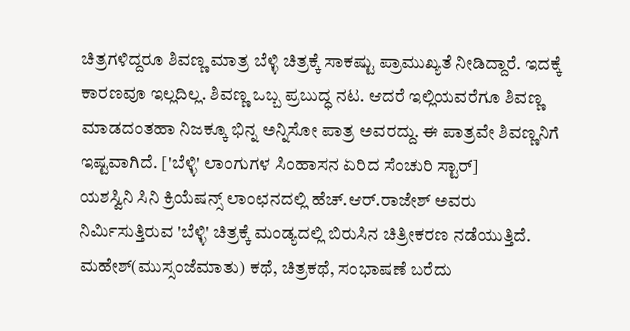ಚಿತ್ರಗಳಿದ್ದರೂ ಶಿವಣ್ಣ ಮಾತ್ರ ಬೆಳ್ಳಿ ಚಿತ್ರಕ್ಕೆ ಸಾಕಷ್ಟು ಪ್ರಾಮುಖ್ಯತೆ ನೀಡಿದ್ದಾರೆ. ಇದಕ್ಕೆ ಕಾರಣವೂ ಇಲ್ಲದಿಲ್ಲ. ಶಿವಣ್ಣ ಒಬ್ಬ ಪ್ರಬುದ್ಧ ನಟ. ಆದರೆ ಇಲ್ಲಿಯವರೆಗೂ ಶಿವಣ್ಣ ಮಾಡದಂತಹಾ ನಿಜಕ್ಕೂ ಭಿನ್ನ ಅನ್ನಿಸೋ ಪಾತ್ರ ಅವರದ್ದು. ಈ ಪಾತ್ರವೇ ಶಿವಣ್ಣನಿಗೆ ಇಷ್ಟವಾಗಿದೆ. ['ಬೆಳ್ಳಿ' ಲಾಂಗುಗಳ ಸಿಂಹಾಸನ ಏರಿದ ಸೆಂಚುರಿ ಸ್ಟಾರ್]
ಯಶಸ್ವಿನಿ ಸಿನಿ ಕ್ರಿಯೆಷನ್ಸ್ ಲಾಂಛನದಲ್ಲಿ ಹೆಚ್.ಆರ್.ರಾಜೇಶ್ ಅವರು ನಿರ್ಮಿಸುತ್ತಿರುವ 'ಬೆಳ್ಳಿ' ಚಿತ್ರಕ್ಕೆ ಮಂಡ್ಯದಲ್ಲಿ ಬಿರುಸಿನ ಚಿತ್ರೀಕರಣ ನಡೆಯುತ್ತಿದೆ. ಮಹೇಶ್(ಮುಸ್ಸಂಜೆಮಾತು) ಕಥೆ, ಚಿತ್ರಕಥೆ, ಸಂಭಾಷಣೆ ಬರೆದು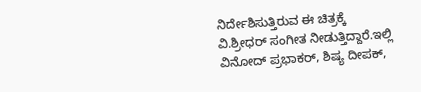ನಿರ್ದೇಶಿಸುತ್ತಿರುವ ಈ ಚಿತ್ರಕ್ಕೆ ವಿ.ಶ್ರೀಧರ್ ಸಂಗೀತ ನೀಡುತ್ತಿದ್ದಾರೆ.ಇಲ್ಲಿ ವಿನೋದ್ ಪ್ರಭಾಕರ್, ಶಿಷ್ಯ ದೀಪಕ್,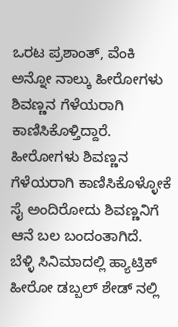ಒರಟ ಪ್ರಶಾಂತ್, ವೆಂಕಿ ಅನ್ನೋ ನಾಲ್ಕು ಹೀರೋಗಳು ಶಿವಣ್ಣನ ಗೆಳೆಯರಾಗಿ ಕಾಣಿಸಿಕೊಳ್ತಿದ್ದಾರೆ. ಹೀರೋಗಳು ಶಿವಣ್ಣನ ಗೆಳೆಯರಾಗಿ ಕಾಣಿಸಿಕೊಳ್ಳೋಕೆ ಸೈ ಅಂದಿರೋದು ಶಿವಣ್ಣನಿಗೆ ಆನೆ ಬಲ ಬಂದಂತಾಗಿದೆ.
ಬೆಳ್ಳಿ ಸಿನಿಮಾದಲ್ಲಿ ಹ್ಯಾಟ್ರಿಕ್ ಹೀರೋ ಡಬ್ಬಲ್ ಶೇಡ್ ನಲ್ಲಿ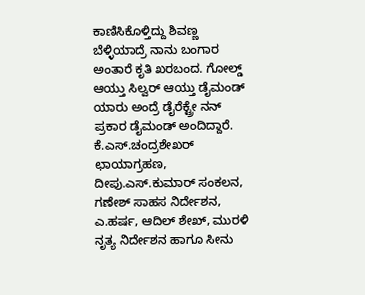ಕಾಣಿಸಿಕೊಳ್ತಿದ್ದು ಶಿವಣ್ಣ ಬೆಳ್ಳಿಯಾದ್ರೆ ನಾನು ಬಂಗಾರ ಅಂತಾರೆ ಕೃತಿ ಖರಬಂದ. ಗೋಲ್ಡ್ ಆಯ್ತು ಸಿಲ್ವರ್ ಆಯ್ತು ಡೈಮಂಡ್ ಯಾರು ಅಂದ್ರೆ ಡೈರೆಕ್ಟ್ರೇ ನನ್ ಪ್ರಕಾರ ಡೈಮಂಡ್ ಅಂದಿದ್ದಾರೆ.
ಕೆ.ಎಸ್.ಚಂದ್ರಶೇಖರ್ ಛಾಯಾಗ್ರಹಣ, ದೀಪು.ಎಸ್.ಕುಮಾರ್ ಸಂಕಲನ, ಗಣೇಶ್ ಸಾಹಸ ನಿರ್ದೇಶನ, ಎ.ಹರ್ಷ, ಆದಿಲ್ ಶೇಖ್, ಮುರಳಿ ನೃತ್ಯ ನಿರ್ದೇಶನ ಹಾಗೂ ಸೀನು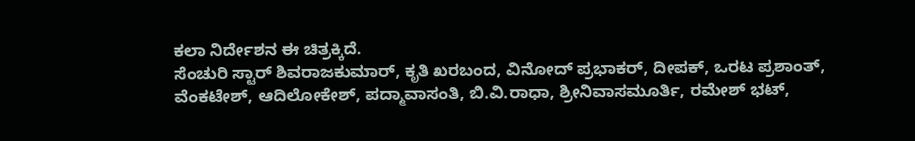ಕಲಾ ನಿರ್ದೇಶನ ಈ ಚಿತ್ರಕ್ಕಿದೆ.
ಸೆಂಚುರಿ ಸ್ಟಾರ್ ಶಿವರಾಜಕುಮಾರ್, ಕೃತಿ ಖರಬಂದ, ವಿನೋದ್ ಪ್ರಭಾಕರ್, ದೀಪಕ್, ಒರಟ ಪ್ರಶಾಂತ್, ವೆಂಕಟೇಶ್, ಆದಿಲೋಕೇಶ್, ಪದ್ಮಾವಾಸಂತಿ, ಬಿ.ವಿ.ರಾಧಾ, ಶ್ರೀನಿವಾಸಮೂರ್ತಿ, ರಮೇಶ್ ಭಟ್,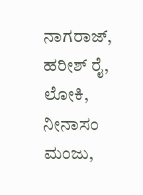ನಾಗರಾಜ್, ಹರೀಶ್ ರೈ, ಲೋಕಿ, ನೀನಾಸಂ ಮಂಜು,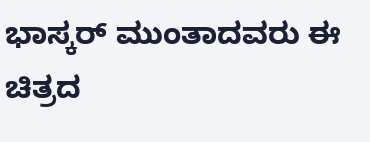ಭಾಸ್ಕರ್ ಮುಂತಾದವರು ಈ ಚಿತ್ರದ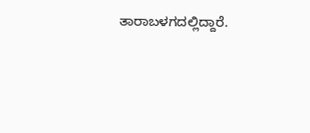ತಾರಾಬಳಗದಲ್ಲಿದ್ದಾರೆ.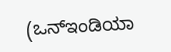(ಒನ್ಇಂಡಿಯಾ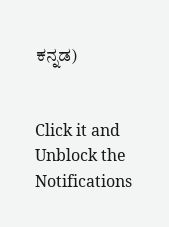ಕನ್ನಡ)


Click it and Unblock the Notifications